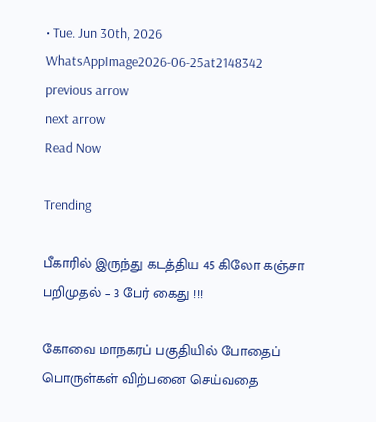• Tue. Jun 30th, 2026
WhatsAppImage2026-06-25at2148342
previous arrow
next arrow
Read Now

Trending

பீகாரில் இருந்து கடத்திய 45 கிலோ கஞ்சா பறிமுதல் – 3 பேர் கைது !!!

கோவை மாநகரப் பகுதியில் போதைப் பொருள்கள் விற்பனை செய்வதை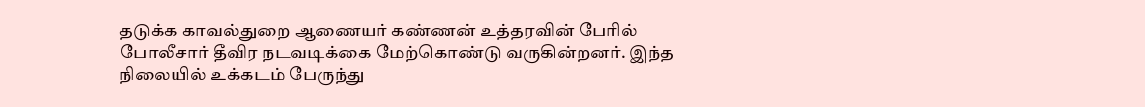தடுக்க காவல்துறை ஆணையர் கண்ணன் உத்தரவின் பேரில் போலீசார் தீவிர நடவடிக்கை மேற்கொண்டு வருகின்றனர். இந்த நிலையில் உக்கடம் பேருந்து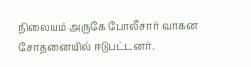நிலையம் அருகே போலீசார் வாகன சோதனையில் ஈடுபட்டனர்.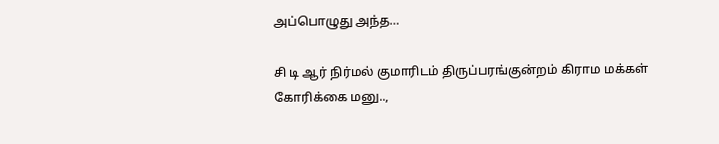அப்பொழுது அந்த…

சி டி ஆர் நிர்மல் குமாரிடம் திருப்பரங்குன்றம் கிராம மக்கள் கோரிக்கை மனு..,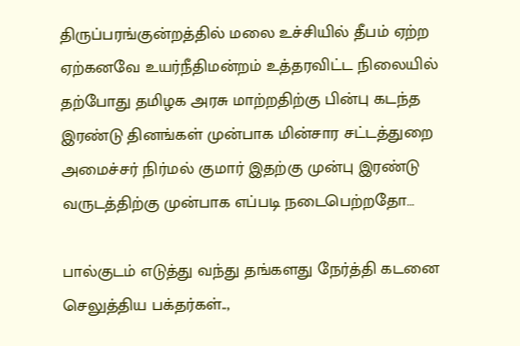திருப்பரங்குன்றத்தில் மலை உச்சியில் தீபம் ஏற்ற ஏற்கனவே உயர்நீதிமன்றம் உத்தரவிட்ட நிலையில் தற்போது தமிழக அரசு மாற்றதிற்கு பின்பு கடந்த இரண்டு தினங்கள் முன்பாக மின்சார சட்டத்துறை அமைச்சர் நிர்மல் குமார் இதற்கு முன்பு இரண்டு வருடத்திற்கு முன்பாக எப்படி நடைபெற்றதோ…

பால்குடம் எடுத்து வந்து தங்களது நேர்த்தி கடனை செலுத்திய பக்தர்கள்..,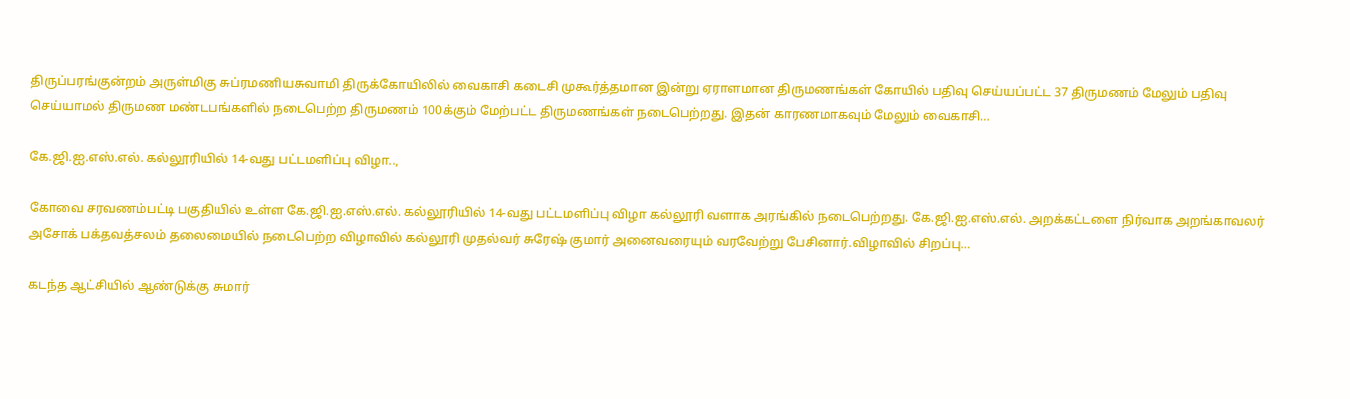திருப்பரங்குன்றம் அருள்மிகு சுப்ரமணியசுவாமி திருக்கோயிலில் வைகாசி கடைசி முகூர்த்தமான இன்று ஏராளமான திருமணங்கள் கோயில் பதிவு செய்யப்பட்ட 37 திருமணம் மேலும் பதிவு செய்யாமல் திருமண மண்டபங்களில் நடைபெற்ற திருமணம் 100க்கும் மேற்பட்ட திருமணங்கள் நடைபெற்றது. இதன் காரணமாகவும் மேலும் வைகாசி…

கே.ஜி.ஐ.எஸ்.எல். கல்லூரியில் 14-வது பட்டமளிப்பு விழா..,

கோவை சரவணம்பட்டி பகுதியில் உள்ள கே.ஜி.ஐ.எஸ்.எல். கல்லூரியில் 14-வது பட்டமளிப்பு விழா கல்லூரி வளாக அரங்கில் நடைபெற்றது. கே.ஜி.ஐ.எஸ்.எல். அறக்கட்டளை நிர்வாக அறங்காவலர் அசோக் பக்தவத்சலம் தலைமையில் நடைபெற்ற விழாவில் கல்லூரி முதல்வர் சுரேஷ் குமார் அனைவரையும் வரவேற்று பேசினார்.விழாவில் சிறப்பு…

கடந்த ஆட்சியில் ஆண்டுக்கு சுமார்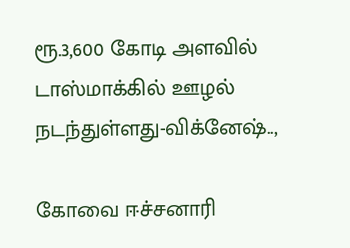ரூ.3,600 கோடி அளவில் டாஸ்மாக்கில் ஊழல் நடந்துள்ளது-விக்னேஷ்..,

கோவை ஈச்சனாரி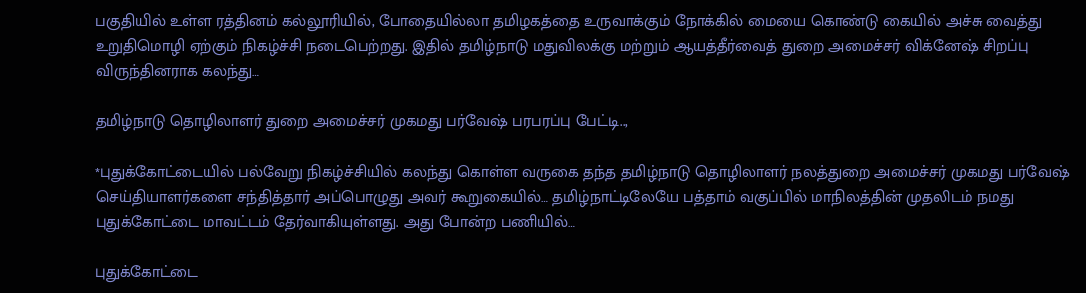பகுதியில் உள்ள ரத்தினம் கல்லூரியில், போதையில்லா தமிழகத்தை உருவாக்கும் நோக்கில் மையை கொண்டு கையில் அச்சு வைத்து உறுதிமொழி ஏற்கும் நிகழ்ச்சி நடைபெற்றது. இதில் தமிழ்நாடு மதுவிலக்கு மற்றும் ஆயத்தீர்வைத் துறை அமைச்சர் விக்னேஷ் சிறப்பு விருந்தினராக கலந்து…

தமிழ்நாடு தொழிலாளர் துறை அமைச்சர் முகமது பர்வேஷ் பரபரப்பு பேட்டி..,

*புதுக்கோட்டையில் பல்வேறு நிகழ்ச்சியில் கலந்து கொள்ள வருகை தந்த தமிழ்நாடு தொழிலாளர் நலத்துறை அமைச்சர் முகமது பர்வேஷ் செய்தியாளர்களை சந்தித்தார் அப்பொழுது அவர் கூறுகையில்… தமிழ்நாட்டிலேயே பத்தாம் வகுப்பில் மாநிலத்தின் முதலிடம் நமது புதுக்கோட்டை மாவட்டம் தேர்வாகியுள்ளது. அது போன்ற பணியில்…

புதுக்கோட்டை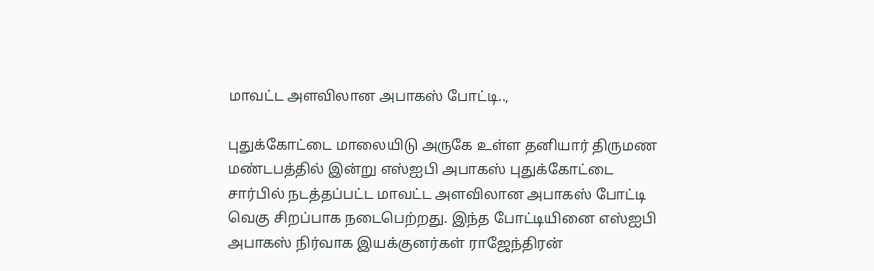மாவட்ட அளவிலான அபாகஸ் போட்டி..,

புதுக்கோட்டை மாலையிடு அருகே உள்ள தனியார் திருமண மண்டபத்தில் இன்று எஸ்ஐபி அபாகஸ் புதுக்கோட்டை சார்பில் நடத்தப்பட்ட மாவட்ட அளவிலான அபாகஸ் போட்டி வெகு சிறப்பாக நடைபெற்றது. இந்த போட்டியினை எஸ்ஐபி அபாகஸ் நிர்வாக இயக்குனர்கள் ராஜேந்திரன்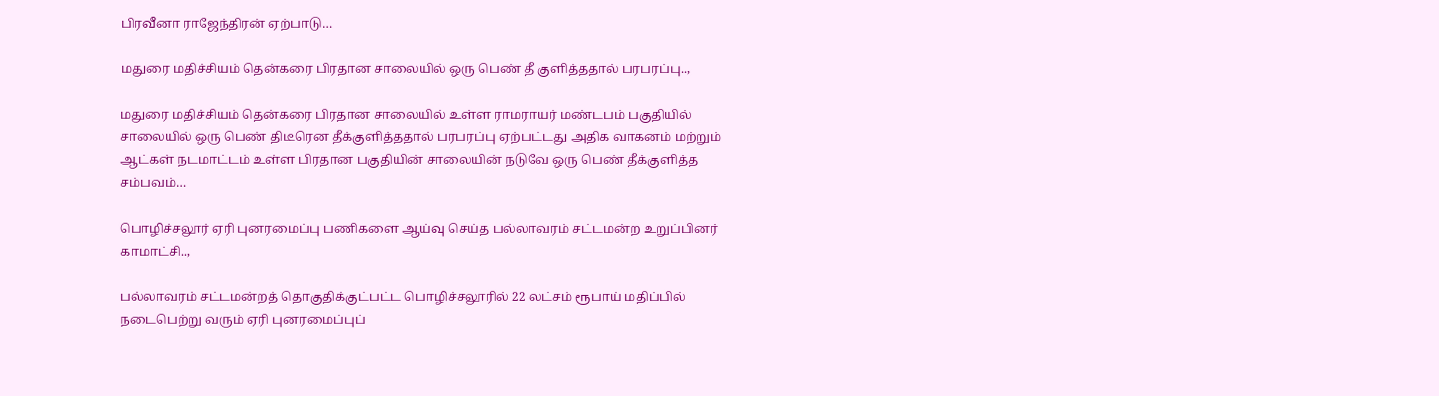பிரவீனா ராஜேந்திரன் ஏற்பாடு…

மதுரை மதிச்சியம் தென்கரை பிரதான சாலையில் ஒரு பெண் தீ குளித்ததால் பரபரப்பு..,

மதுரை மதிச்சியம் தென்கரை பிரதான சாலையில் உள்ள ராமராயர் மண்டபம் பகுதியில் சாலையில் ஒரு பெண் திடீரென தீக்குளித்ததால் பரபரப்பு ஏற்பட்டது அதிக வாகனம் மற்றும் ஆட்கள் நடமாட்டம் உள்ள பிரதான பகுதியின் சாலையின் நடுவே ஒரு பெண் தீக்குளித்த சம்பவம்…

பொழிச்சலூர் ஏரி புனரமைப்பு பணிகளை ஆய்வு செய்த பல்லாவரம் சட்டமன்ற உறுப்பினர் காமாட்சி..,

பல்லாவரம் சட்டமன்றத் தொகுதிக்குட்பட்ட பொழிச்சலூரில் 22 லட்சம் ரூபாய் மதிப்பில் நடைபெற்று வரும் ஏரி புனரமைப்புப்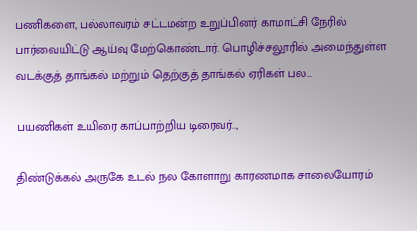பணிகளை, பல்லாவரம் சட்டமன்ற உறுப்பினர் காமாட்சி நேரில் பார்வையிட்டு ஆய்வு மேற்கொண்டார். பொழிச்சலூரில் அமைந்துள்ள வடக்குத் தாங்கல் மற்றும் தெற்குத் தாங்கல் ஏரிகள் பல…

பயணிகள் உயிரை காப்பாற்றிய டிரைவர்..,

திண்டுக்கல் அருகே உடல் நல கோளாறு காரணமாக சாலையோரம்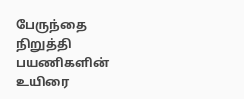பேருந்தை நிறுத்தி பயணிகளின் உயிரை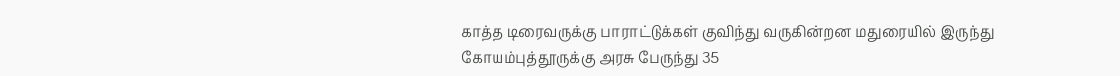காத்த டிரைவருக்கு பாராட்டுக்கள் குவிந்து வருகின்றன மதுரையில் இருந்து கோயம்புத்தூருக்கு அரசு பேருந்து 35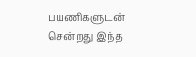பயணிகளுடன் சென்றது இந்த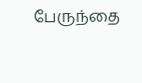பேருந்தை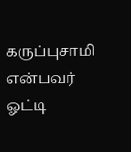கருப்புசாமி என்பவர் ஓட்டி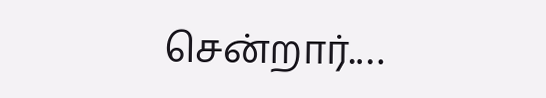சென்றார்.…